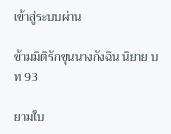เข้าสู่ระบบผ่าน

ข้ามมิติรักขุนนางกังฉิน นิยาย บท 93

ยามใบ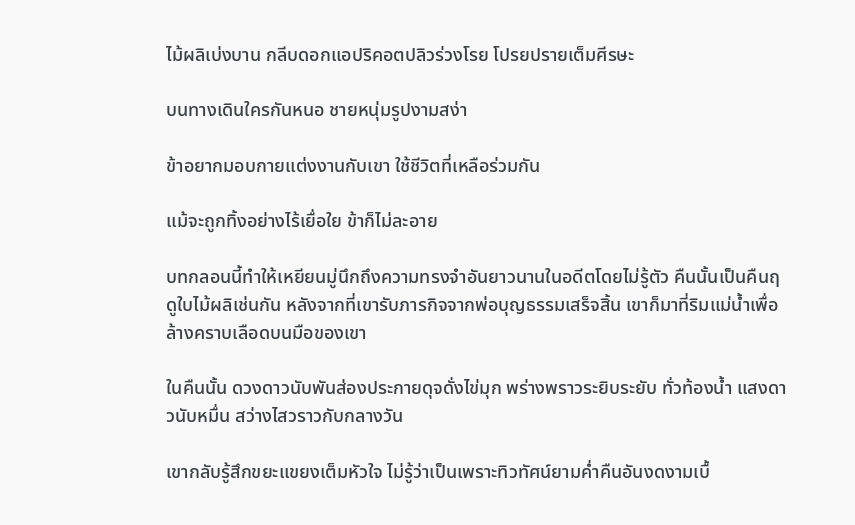ไม้ผลิเบ่งบาน กลีบดอกแอปริคอตปลิวร่วงโรย โปรยปรายเต็มศีรษะ

บนทางเดินใครกันหนอ ชายหนุ่มรูปงามสง่า

ข้าอยากมอบกายแต่งงานกับเขา ใช้ชีวิตที่เหลือร่วมกัน

แม้จะถูกทิ้งอย่างไร้เยื่อใย ข้าก็ไม่ละอาย

บทกลอนนี้ทำให้เหยียนมู่นึกถึงความทรงจำอันยาวนานในอดีตโดยไม่รู้ตัว คืนนั้นเป็นคืนฤดูใบไม้ผลิเช่นกัน หลังจากที่เขารับภารกิจจากพ่อบุญธรรมเสร็จสิ้น เขาก็มาที่ริมแม่น้ำเพื่อล้างคราบเลือดบนมือของเขา

ในคืนนั้น ดวงดาวนับพันส่องประกายดุจดั่งไข่มุก พร่างพราวระยิบระยับ ทั่วท้องน้ำ แสงดาวนับหมื่น สว่างไสวราวกับกลางวัน

เขากลับรู้สึกขยะแขยงเต็มหัวใจ ไม่รู้ว่าเป็นเพราะทิวทัศน์ยามค่ำคืนอันงดงามเบื้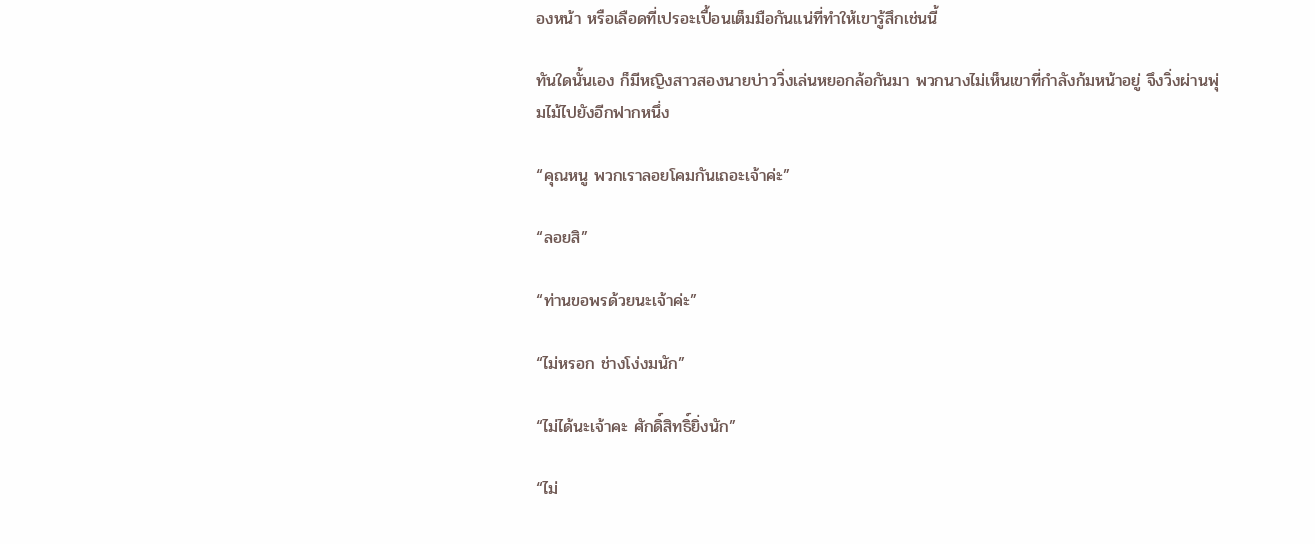องหน้า หรือเลือดที่เปรอะเปื้อนเต็มมือกันแน่ที่ทำให้เขารู้สึกเช่นนี้

ทันใดนั้นเอง ก็มีหญิงสาวสองนายบ่าววิ่งเล่นหยอกล้อกันมา พวกนางไม่เห็นเขาที่กำลังก้มหน้าอยู่ จึงวิ่งผ่านพุ่มไม้ไปยังอีกฟากหนึ่ง

“คุณหนู พวกเราลอยโคมกันเถอะเจ้าค่ะ”

“ลอยสิ”

“ท่านขอพรด้วยนะเจ้าค่ะ”

“ไม่หรอก ช่างโง่งมนัก”

“ไม่ได้นะเจ้าคะ ศักดิ์สิทธิ์ยิ่งนัก”

“ไม่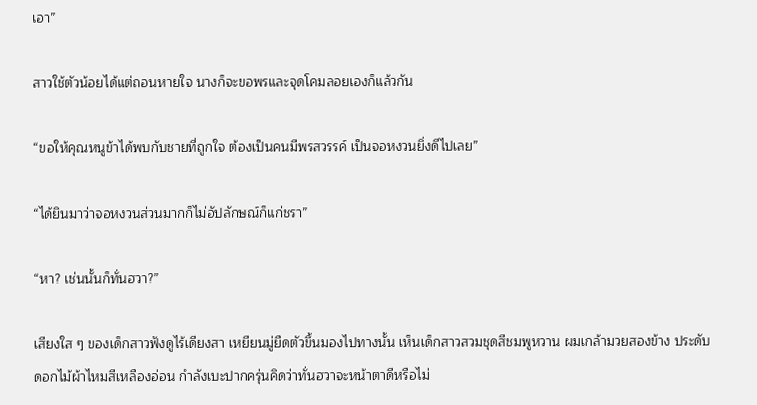เอา”

สาวใช้ตัวน้อยได้แต่ถอนหายใจ นางก็จะขอพรและจุดโคมลอยเองก็แล้วกัน

“ขอให้คุณหนูข้าได้พบกับชายที่ถูกใจ ต้องเป็นคนมีพรสวรรค์ เป็นจอหงวนยิ่งดีไปเลย”

“ได้ยินมาว่าจอหงวนส่วนมากก็ไม่อัปลักษณ์ก็แก่ชรา”

“หา? เช่นนั้นก็ทั่นฮวา?”

เสียงใส ๆ ของเด็กสาวฟังดูไร้เดียงสา เหยียนมู่ยืดตัวขึ้นมองไปทางนั้น เห็นเด็กสาวสวมชุดสีชมพูหวาน ผมเกล้ามวยสองข้าง ประดับดอกไม้ผ้าไหมสีเหลืองอ่อน กำลังเบะปากครุ่นคิดว่าทั่นฮวาจะหน้าตาดีหรือไม่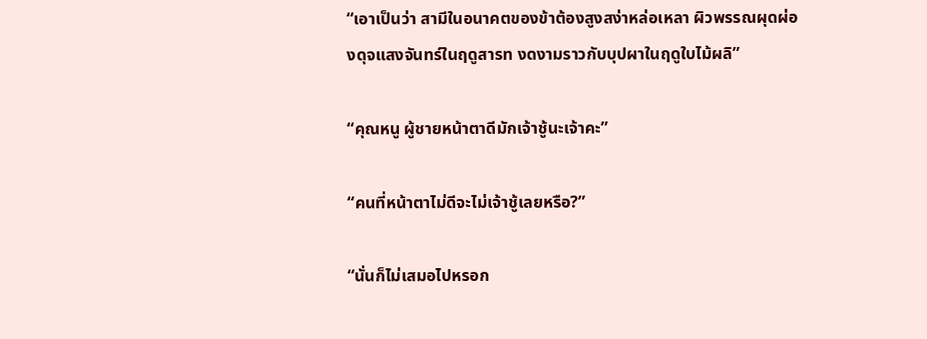“เอาเป็นว่า สามีในอนาคตของข้าต้องสูงสง่าหล่อเหลา ผิวพรรณผุดผ่องดุจแสงจันทร์ในฤดูสารท งดงามราวกับบุปผาในฤดูใบไม้ผลิ”

“คุณหนู ผู้ชายหน้าตาดีมักเจ้าชู้นะเจ้าคะ”

“คนที่หน้าตาไม่ดีจะไม่เจ้าชู้เลยหรือ?”

“นั่นก็ไม่เสมอไปหรอก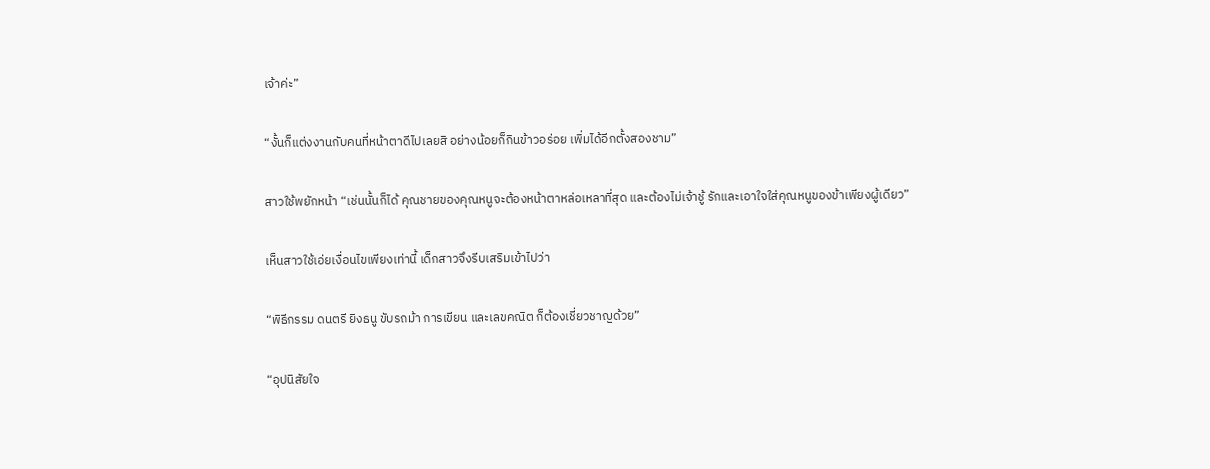เจ้าค่ะ”

“งั้นก็แต่งงานกับคนที่หน้าตาดีไปเลยสิ อย่างน้อยก็กินข้าวอร่อย เพิ่มได้อีกตั้งสองชาม”

สาวใช้พยักหน้า “เช่นนั้นก็ได้ คุณชายของคุณหนูจะต้องหน้าตาหล่อเหลาที่สุด และต้องไม่เจ้าชู้ รักและเอาใจใส่คุณหนูของข้าเพียงผู้เดียว”

เห็นสาวใช้เอ่ยเงื่อนไขเพียงเท่านี้ เด็กสาวจึงรีบเสริมเข้าไปว่า

“พิธีกรรม ดนตรี ยิงธนู ขับรถม้า การเขียน และเลขคณิต ก็ต้องเชี่ยวชาญด้วย”

“อุปนิสัยใจ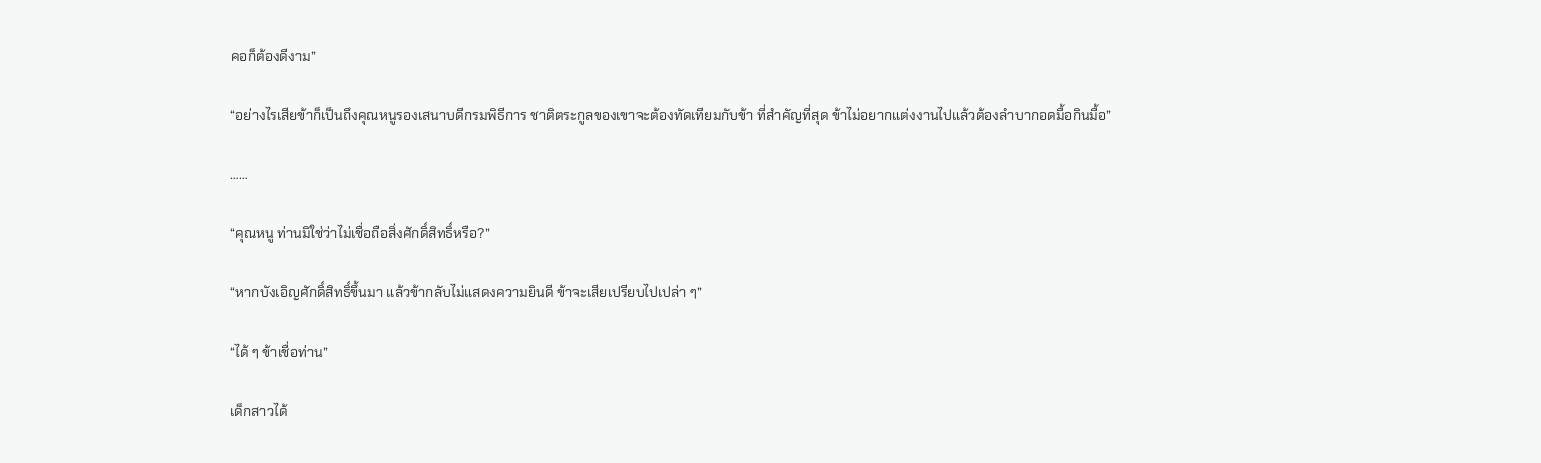คอก็ต้องดีงาม”

“อย่างไรเสียข้าก็เป็นถึงคุณหนูรองเสนาบดีกรมพิธีการ ชาติตระกูลของเขาจะต้องทัดเทียมกับข้า ที่สำคัญที่สุด ข้าไม่อยากแต่งงานไปแล้วต้องลำบากอดมื้อกินมื้อ”

……

“คุณหนู ท่านมิใช่ว่าไม่เชื่อถือสิ่งศักดิ์สิทธิ์หรือ?”

“หากบังเอิญศักดิ์สิทธิ์ขึ้นมา แล้วข้ากลับไม่แสดงความยินดี ข้าจะเสียเปรียบไปเปล่า ๆ”

“ได้ ๆ ข้าเชื่อท่าน”

เด็กสาวได้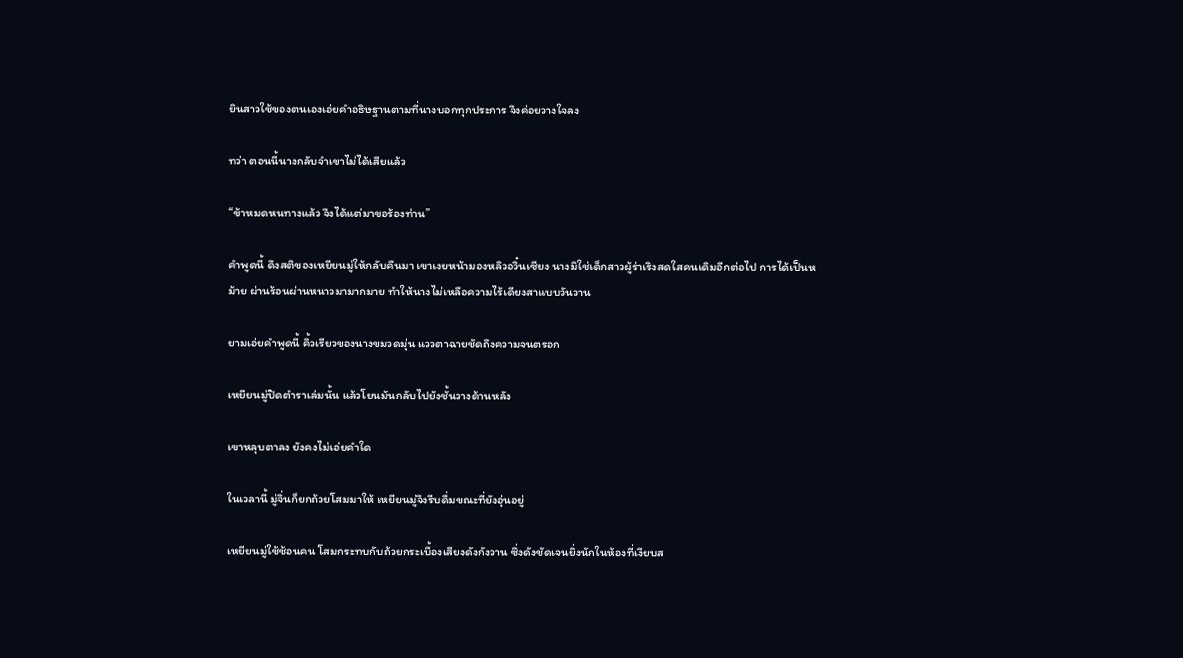ยินสาวใช้ของตนเองเอ่ยคำอธิษฐานตามที่นางบอกทุกประการ จึงค่อยวางใจลง

ทว่า ตอนนี้นางกลับจำเขาไม่ได้เสียแล้ว

“ข้าหมดหนทางแล้ว จึงได้แต่มาขอร้องท่าน”

คำพูดนี้ ดึงสติของเหยียนมู่ให้กลับคืนมา เขาเงยหน้ามองหลิวอวิ๋นเซียง นางมิใช่เด็กสาวผู้ร่าเริงสดใสคนเดิมอีกต่อไป การได้เป็นหม้าย ผ่านร้อนผ่านหนาวมามากมาย ทำให้นางไม่เหลือความไร้เดียงสาแบบวันวาน

ยามเอ่ยคำพูดนี้ คิ้วเรียวของนางขมวดมุ่น แววตาฉายชัดถึงความจนตรอก

เหยียนมู่ปิดตำราเล่มนั้น แล้วโยนมันกลับไปยังชั้นวางด้านหลัง

เขาหลุบตาลง ยังคงไม่เอ่ยคำใด

ในเวลานี้ มู่จิ่นก็ยกถ้วยโสมมาให้ เหยียนมู่จึงรีบดื่มขณะที่ยังอุ่นอยู่

เหยียนมู่ใช้ช้อนคน โสมกระทบกับถ้วยกระเบื้องเสียงดังกังวาน ซึ่งดังชัดเจนยิ่งนักในห้องที่เงียบส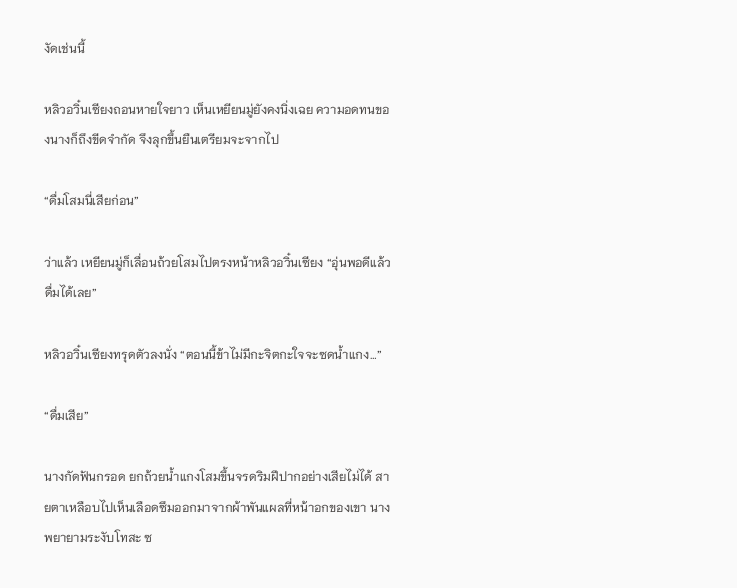งัดเช่นนี้

หลิวอวิ๋นเซียงถอนหายใจยาว เห็นเหยียนมู่ยังคงนิ่งเฉย ความอดทนของนางก็ถึงขีดจำกัด จึงลุกขึ้นยืนเตรียมจะจากไป

“ดื่มโสมนี่เสียก่อน”

ว่าแล้ว เหยียนมู่ก็เลื่อนถ้วยโสมไปตรงหน้าหลิวอวิ๋นเซียง “อุ่นพอดีแล้ว ดื่มได้เลย”

หลิวอวิ๋นเซียงทรุดตัวลงนั่ง “ตอนนี้ข้าไม่มีกะจิตกะใจจะซดน้ำแกง…”

“ดื่มเสีย”

นางกัดฟันกรอด ยกถ้วยน้ำแกงโสมขึ้นจรดริมฝีปากอย่างเสียไม่ได้ สายตาเหลือบไปเห็นเลือดซึมออกมาจากผ้าพันแผลที่หน้าอกของเขา นางพยายามระงับโทสะ ซ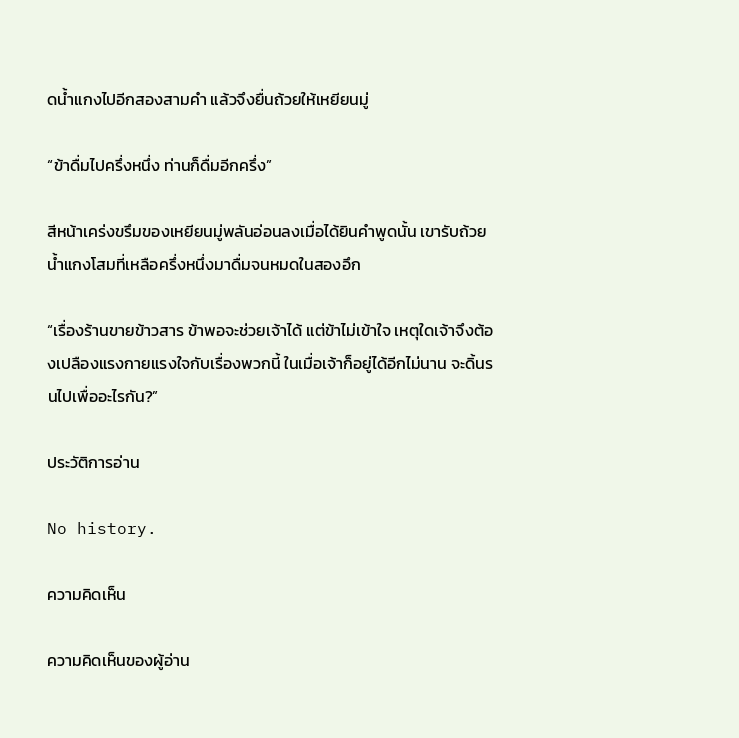ดน้ำแกงไปอีกสองสามคำ แล้วจึงยื่นถ้วยให้เหยียนมู่

“ข้าดื่มไปครึ่งหนึ่ง ท่านก็ดื่มอีกครึ่ง”

สีหน้าเคร่งขรึมของเหยียนมู่พลันอ่อนลงเมื่อได้ยินคำพูดนั้น เขารับถ้วยน้ำแกงโสมที่เหลือครึ่งหนึ่งมาดื่มจนหมดในสองอึก

“เรื่องร้านขายข้าวสาร ข้าพอจะช่วยเจ้าได้ แต่ข้าไม่เข้าใจ เหตุใดเจ้าจึงต้องเปลืองแรงกายแรงใจกับเรื่องพวกนี้ ในเมื่อเจ้าก็อยู่ได้อีกไม่นาน จะดิ้นรนไปเพื่ออะไรกัน?”

ประวัติการอ่าน

No history.

ความคิดเห็น

ความคิดเห็นของผู้อ่าน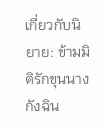เกี่ยวกับนิยาย: ข้ามมิติรักขุนนางกังฉิน